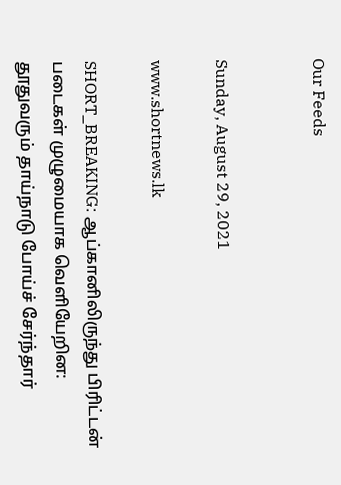Our Feeds


Sunday, August 29, 2021

www.shortnews.lk

SHORT_BREAKING: ஆப்கானிலிருந்து பிரிட்டன் படைகள் முழுமையாக வெளியேறின: தூதுவரும் தாய்நாடு போய்ச் சேர்ந்தார்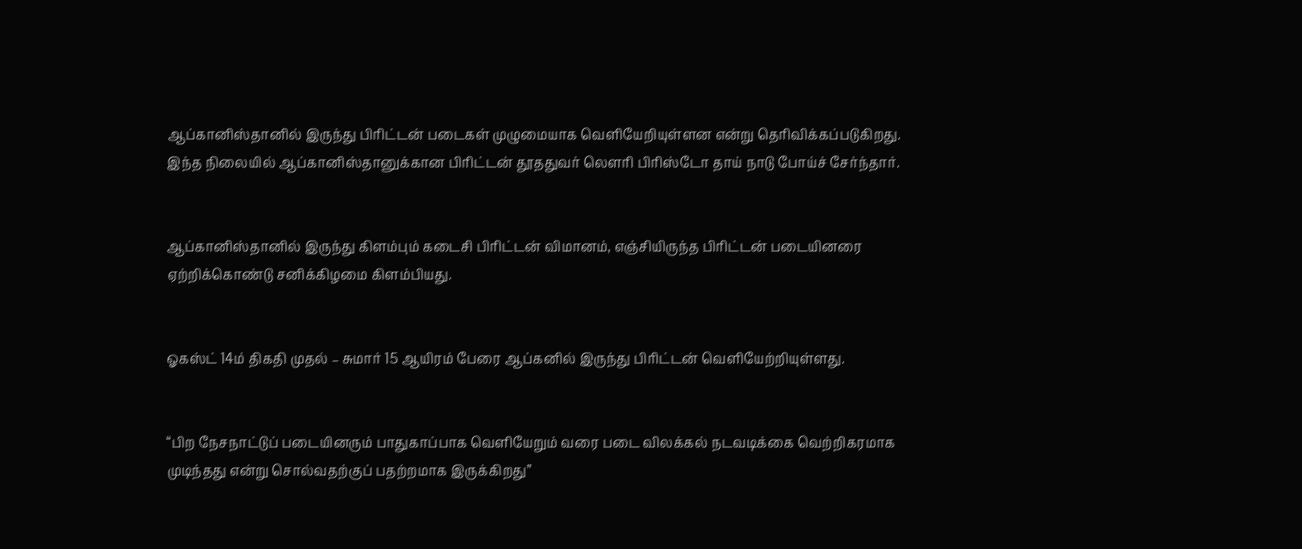ஆப்கானிஸ்தானில் இருந்து பிரிட்டன் படைகள் முழுமையாக வெளியேறியுள்ளன என்று தெரிவிக்கப்படுகிறது. இந்த நிலையில் ஆப்கானிஸ்தானுக்கான பிரிட்டன் தூததுவர் லௌரி பிரிஸ்டோ தாய் நாடு போய்ச் சேர்ந்தார்.


ஆப்கானிஸ்தானில் இருந்து கிளம்பும் கடைசி பிரிட்டன் விமானம், எஞ்சியிருந்த பிரிட்டன் படையினரை ஏற்றிக்கொண்டு சனிக்கிழமை கிளம்பியது.


ஓகஸ்ட் 14ம் திகதி முதல் – சுமார் 15 ஆயிரம் பேரை ஆப்கனில் இருந்து பிரிட்டன் வெளியேற்றியுள்ளது.


“பிற நேசநாட்டுப் படையினரும் பாதுகாப்பாக வெளியேறும் வரை படை விலக்கல் நடவடிக்கை வெற்றிகரமாக முடிந்தது என்று சொல்வதற்குப் பதற்றமாக இருக்கிறது”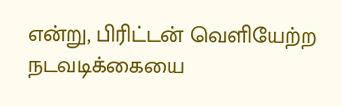என்று, பிரிட்டன் வெளியேற்ற நடவடிக்கையை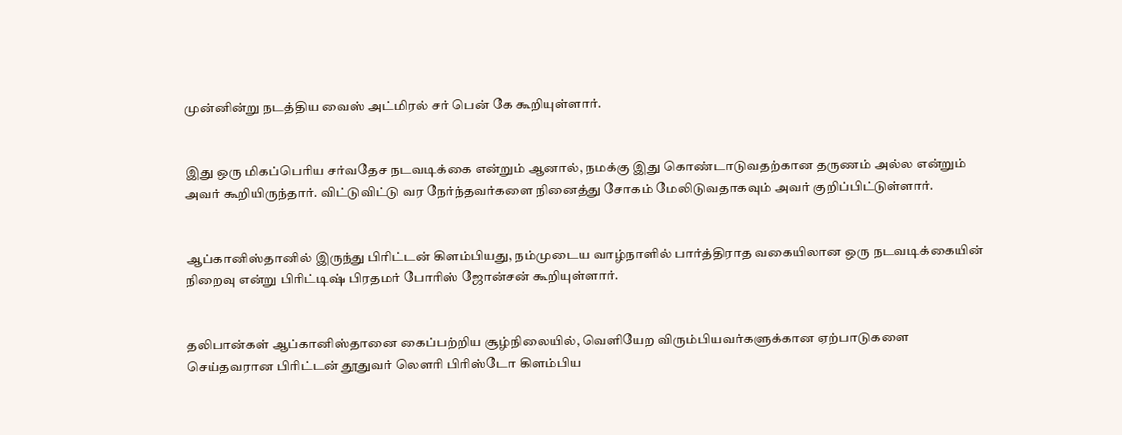முன்னின்று நடத்திய வைஸ் அட்மிரல் சர் பென் கே கூறியுள்ளார்.


இது ஒரு மிகப்பெரிய சர்வதேச நடவடிக்கை என்றும் ஆனால், நமக்கு இது கொண்டாடுவதற்கான தருணம் அல்ல என்றும் அவர் கூறியிருந்தார். விட்டுவிட்டு வர நேர்ந்தவர்களை நினைத்து சோகம் மேலிடுவதாகவும் அவர் குறிப்பிட்டுள்ளார்.


ஆப்கானிஸ்தானில் இருந்து பிரிட்டன் கிளம்பியது, நம்முடைய வாழ்நாளில் பார்த்திராத வகையிலான ஒரு நடவடிக்கையின் நிறைவு என்று பிரிட்டிஷ் பிரதமர் போரிஸ் ஜோன்சன் கூறியுள்ளார்.


தலிபான்கள் ஆப்கானிஸ்தானை கைப்பற்றிய சூழ்நிலையில், வெளியேற விரும்பியவர்களுக்கான ஏற்பாடுகளை செய்தவரான பிரிட்டன் தூதுவர் லௌரி பிரிஸ்டோ கிளம்பிய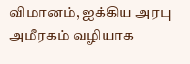விமானம், ஐக்கிய அரபு அமீரகம் வழியாக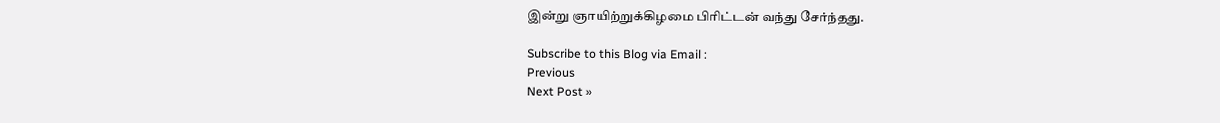இன்று ஞாயிற்றுக்கிழமை பிரிட்டன் வந்து சேர்ந்தது.

Subscribe to this Blog via Email :
Previous
Next Post »